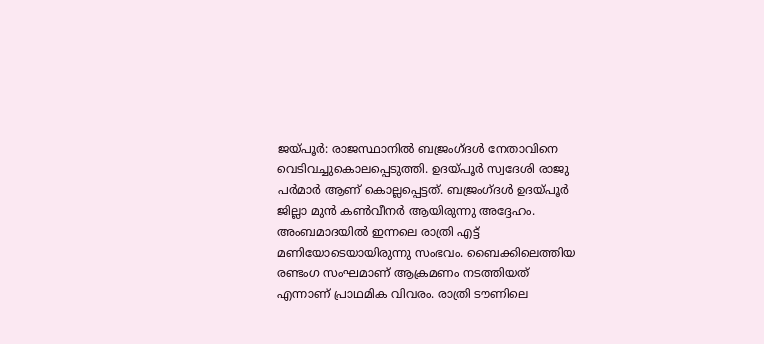ജയ്പൂർ: രാജസ്ഥാനിൽ ബജ്രംഗ്ദൾ നേതാവിനെ വെടിവച്ചുകൊലപ്പെടുത്തി. ഉദയ്പൂർ സ്വദേശി രാജു പർമാർ ആണ് കൊല്ലപ്പെട്ടത്. ബജ്രംഗ്ദൾ ഉദയ്പൂർ ജില്ലാ മുൻ കൺവീനർ ആയിരുന്നു അദ്ദേഹം.
അംബമാദയിൽ ഇന്നലെ രാത്രി എട്ട് മണിയോടെയായിരുന്നു സംഭവം. ബൈക്കിലെത്തിയ
രണ്ടംഗ സംഘമാണ് ആക്രമണം നടത്തിയത് എന്നാണ് പ്രാഥമിക വിവരം. രാത്രി ടൗണിലെ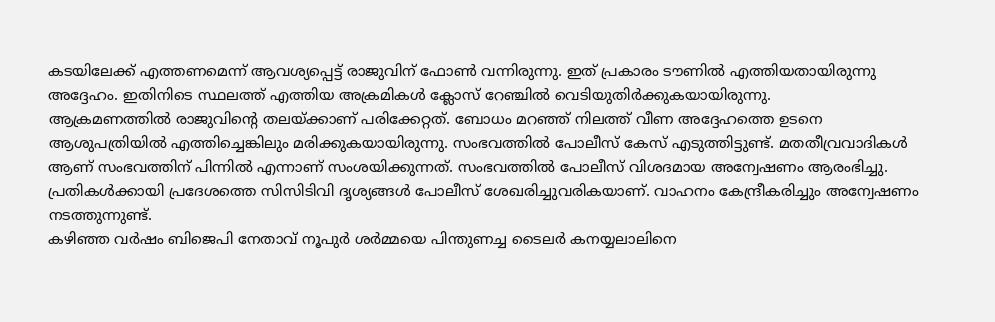കടയിലേക്ക് എത്തണമെന്ന് ആവശ്യപ്പെട്ട് രാജുവിന് ഫോൺ വന്നിരുന്നു. ഇത് പ്രകാരം ടൗണിൽ എത്തിയതായിരുന്നു അദ്ദേഹം. ഇതിനിടെ സ്ഥലത്ത് എത്തിയ അക്രമികൾ ക്ലോസ് റേഞ്ചിൽ വെടിയുതിർക്കുകയായിരുന്നു.
ആക്രമണത്തിൽ രാജുവിന്റെ തലയ്ക്കാണ് പരിക്കേറ്റത്. ബോധം മറഞ്ഞ് നിലത്ത് വീണ അദ്ദേഹത്തെ ഉടനെ ആശുപത്രിയിൽ എത്തിച്ചെങ്കിലും മരിക്കുകയായിരുന്നു. സംഭവത്തിൽ പോലീസ് കേസ് എടുത്തിട്ടുണ്ട്. മതതീവ്രവാദികൾ ആണ് സംഭവത്തിന് പിന്നിൽ എന്നാണ് സംശയിക്കുന്നത്. സംഭവത്തിൽ പോലീസ് വിശദമായ അന്വേഷണം ആരംഭിച്ചു. പ്രതികൾക്കായി പ്രദേശത്തെ സിസിടിവി ദൃശ്യങ്ങൾ പോലീസ് ശേഖരിച്ചുവരികയാണ്. വാഹനം കേന്ദ്രീകരിച്ചും അന്വേഷണം നടത്തുന്നുണ്ട്.
കഴിഞ്ഞ വർഷം ബിജെപി നേതാവ് നൂപുർ ശർമ്മയെ പിന്തുണച്ച ടൈലർ കനയ്യലാലിനെ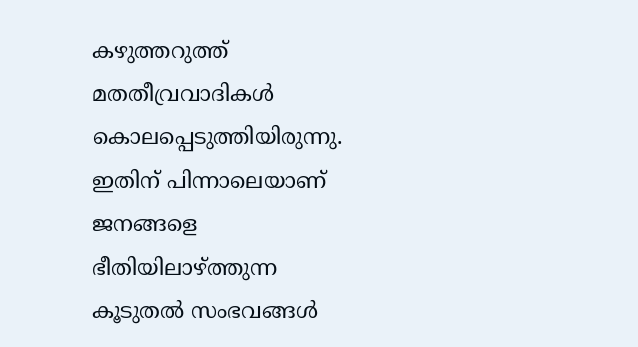കഴുത്തറുത്ത് മതതീവ്രവാദികൾ കൊലപ്പെടുത്തിയിരുന്നു. ഇതിന് പിന്നാലെയാണ് ജനങ്ങളെ ഭീതിയിലാഴ്ത്തുന്ന കൂടുതൽ സംഭവങ്ങൾ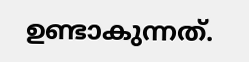ഉണ്ടാകുന്നത്.